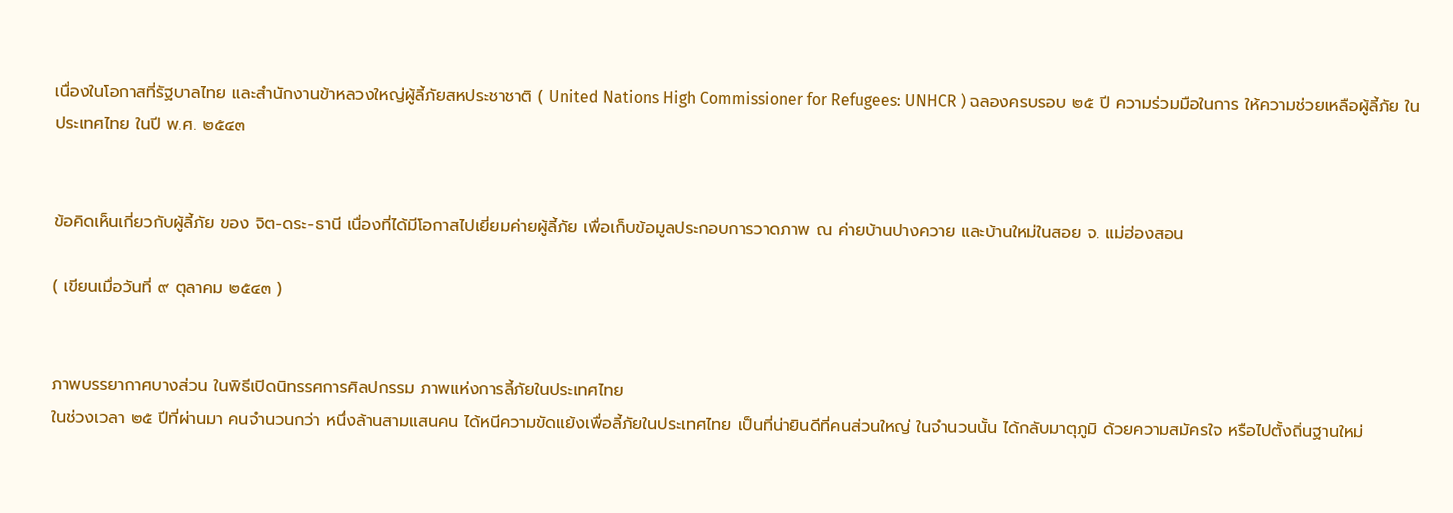เนื่องในโอกาสที่รัฐบาลไทย และสำนักงานข้าหลวงใหญ่ผู้ลี้ภัยสหประชาชาติ ( United Nations High Commissioner for Refugees: UNHCR ) ฉลองครบรอบ ๒๕ ปี ความร่วมมือในการ ให้ความช่วยเหลือผู้ลี้ภัย ในประเทศไทย ในปี พ.ศ. ๒๕๔๓


ข้อคิดเห็นเกี่ยวกับผู้ลี้ภัย ของ จิต-ดระ-ธานี เนื่องที่ได้มีโอกาสไปเยี่ยมค่ายผู้ลี้ภัย เพื่อเก็บข้อมูลประกอบการวาดภาพ ณ ค่ายบ้านปางควาย และบ้านใหม่ในสอย จ. แม่ฮ่องสอน

( เขียนเมื่อวันที่ ๙ ตุลาคม ๒๕๔๓ )


ภาพบรรยากาศบางส่วน ในพิธีเปิดนิทรรศการศิลปกรรม ภาพแห่งการลี้ภัยในประเทศไทย
ในช่วงเวลา ๒๕ ปีที่ผ่านมา คนจำนวนกว่า หนึ่งล้านสามแสนคน ได้หนีความขัดแย้งเพื่อลี้ภัยในประเทศไทย เป็นที่น่ายินดีที่คนส่วนใหญ่ ในจำนวนนั้น ได้กลับมาตุภูมิ ด้วยความสมัครใจ หรือไปตั้งถิ่นฐานใหม่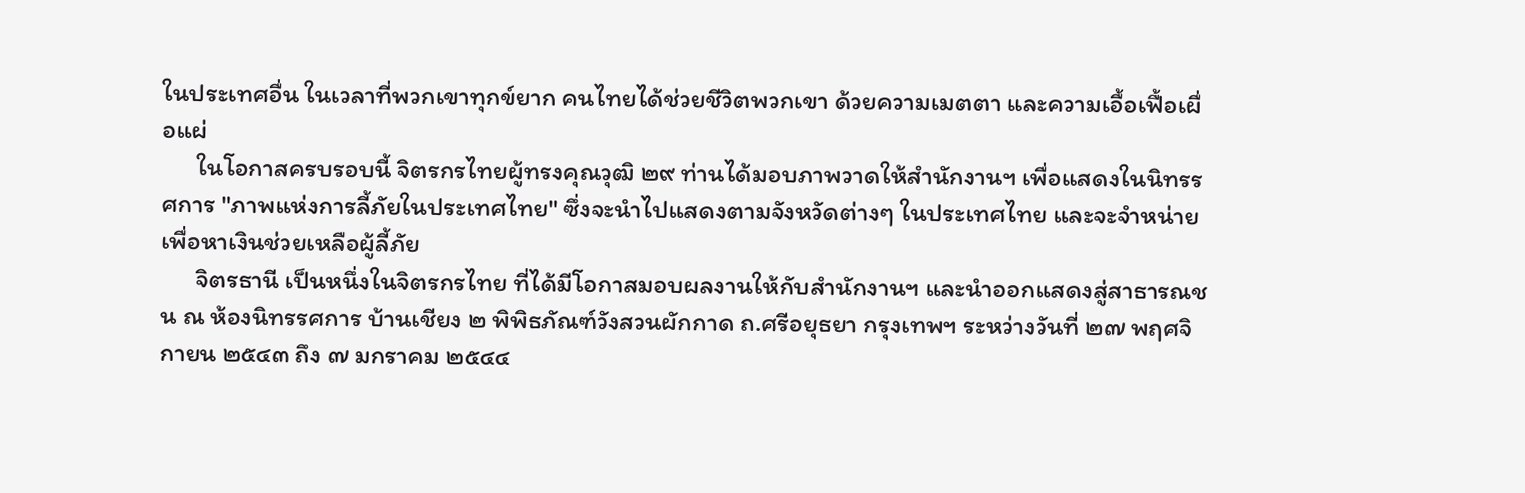ในประเทศอื่น ในเวลาที่พวกเขาทุกข์ยาก คนไทยได้ช่วยชีวิตพวกเขา ด้วยความเมตตา และความเอื้อเฟื้อเผื่อแผ่
      ในโอกาสครบรอบนี้ จิตรกรไทยผู้ทรงคุณวุฒิ ๒๙ ท่านได้มอบภาพวาดให้สำนักงานฯ เพื่อแสดงในนิทรรศการ "ภาพแห่งการลี้ภัยในประเทศไทย" ซึ่งจะนำไปแสดงตามจังหวัดต่างๆ ในประเทศไทย และจะจำหน่ายเพื่อหาเงินช่วยเหลือผู้ลี้ภัย
      จิตรธานี เป็นหนึ่งในจิตรกรไทย ที่ได้มีโอกาสมอบผลงานให้กับสำนักงานฯ และนำออกแสดงสู่สาธารณชน ณ ห้องนิทรรศการ บ้านเชียง ๒ พิพิธภัณฑ์วังสวนผักกาด ถ.ศรีอยุธยา กรุงเทพฯ ระหว่างวันที่ ๒๗ พฤศจิกายน ๒๕๔๓ ถึง ๗ มกราคม ๒๕๔๔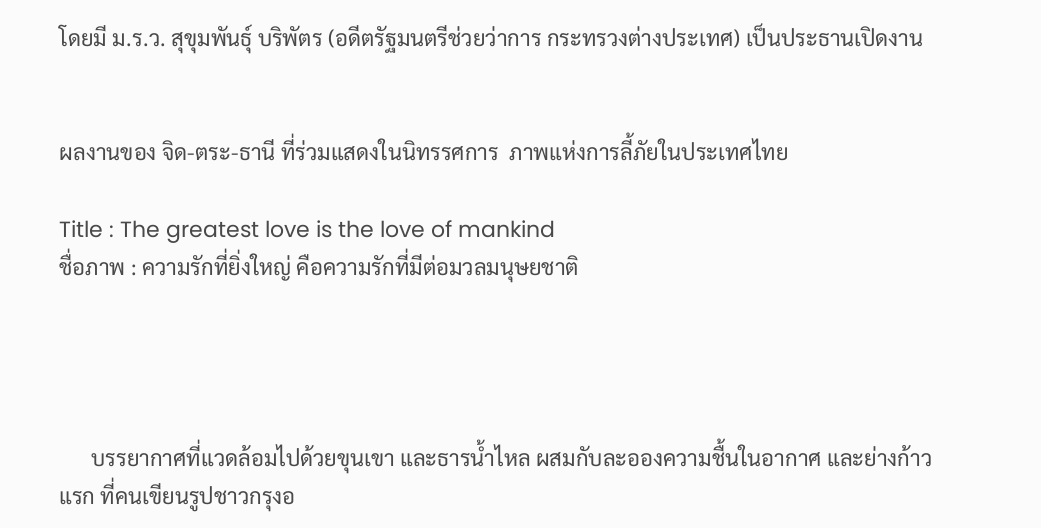โดยมี ม.ร.ว. สุขุมพันธุ์ บริพัตร (อดีตรัฐมนตรีช่วยว่าการ กระทรวงต่างประเทศ) เป็นประธานเปิดงาน


ผลงานของ จิด-ตระ-ธานี ที่ร่วมแสดงในนิทรรศการ  ภาพแห่งการลี้ภัยในประเทศไทย

Title : The greatest love is the love of mankind
ชื่อภาพ : ความรักที่ยิ่งใหญ่ คือความรักที่มีต่อมวลมนุษยชาติ




      บรรยากาศที่แวดล้อมไปด้วยขุนเขา และธารน้ำไหล ผสมกับละอองความชื้นในอากาศ และย่างก้าวแรก ที่คนเขียนรูปชาวกรุงอ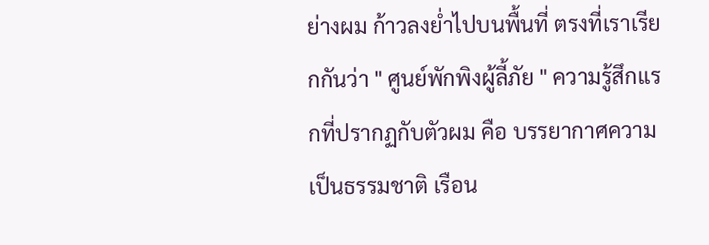ย่างผม ก้าวลงย่ำไปบนพื้นที่ ตรงที่เราเรียกกันว่า " ศูนย์พักพิงผู้ลี้ภัย " ความรู้สึกแรกที่ปรากฏกับตัวผม คือ บรรยากาศความเป็นธรรมชาติ เรือน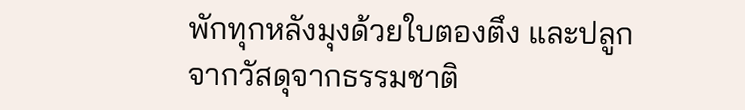พักทุกหลังมุงด้วยใบตองตึง และปลูกจากวัสดุจากธรรมชาติ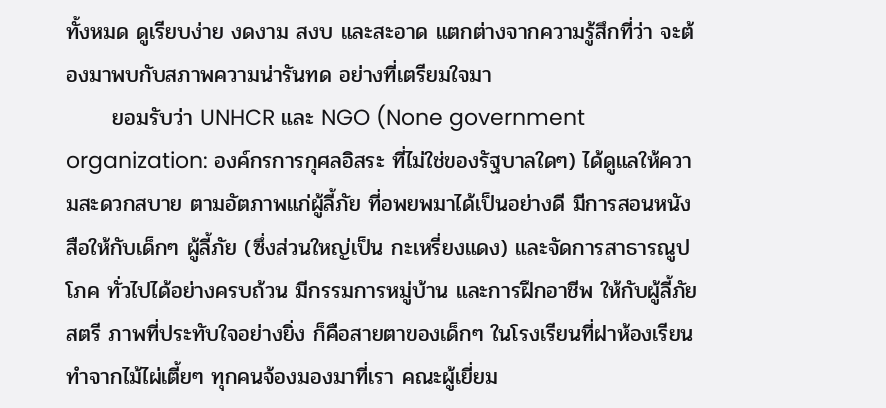ทั้งหมด ดูเรียบง่าย งดงาม สงบ และสะอาด แตกต่างจากความรู้สึกที่ว่า จะต้องมาพบกับสภาพความน่ารันทด อย่างที่เตรียมใจมา
      ยอมรับว่า UNHCR และ NGO (None government organization: องค์กรการกุศลอิสระ ที่ไม่ใช่ของรัฐบาลใดๆ) ได้ดูแลให้ความสะดวกสบาย ตามอัตภาพแก่ผู้ลี้ภัย ที่อพยพมาได้เป็นอย่างดี มีการสอนหนังสือให้กับเด็กๆ ผู้ลี้ภัย (ซึ่งส่วนใหญ่เป็น กะเหรี่ยงแดง) และจัดการสาธารณูปโภค ทั่วไปได้อย่างครบถ้วน มีกรรมการหมู่บ้าน และการฝึกอาชีพ ให้กับผู้ลี้ภัยสตรี ภาพที่ประทับใจอย่างยิ่ง ก็คือสายตาของเด็กๆ ในโรงเรียนที่ฝาห้องเรียน ทำจากไม้ไผ่เตี้ยๆ ทุกคนจ้องมองมาที่เรา คณะผู้เยี่ยม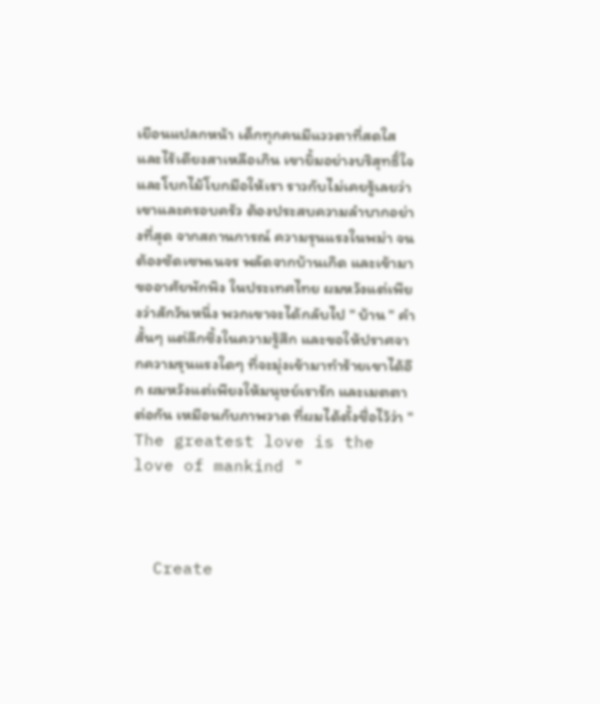เยือนแปลกหน้า เด็กทุกคนมีแววตาที่สดใส และไร้เดียงสาเหลือเกิน เขายิ้มอย่างบริสุทธิ์ใจ และโบกไม้โบกมือให้เรา ราวกับไม่เคยรู้เลยว่า เขาและครอบครัว ต้องประสบความลำบากอย่างที่สุด จากสถานการณ์ ความรุนแรงในพม่า จนต้องซัดเซพเนจร พลัดจากบ้านเกิด และเข้ามาขออาศัยพักพิง ในประเทศไทย ผมหวังแต่เพียงว่าสักวันหนึ่ง พวกเขาจะได้กลับไป " บ้าน " คำสั้นๆ แต่ลึกซึ้งในความรู้สึก และขอให้ปราศจากความรุนแรงใดๆ ที่จะมุ่งเข้ามาทำร้ายเขาได้อีก ผมหวังแต่เพียงให้มนุษย์เรารัก และเมตตาต่อกัน เหมือนกับภาพวาด ที่ผมได้ตั้งชื่อไว้ว่า " The greatest love is the love of mankind "



  Create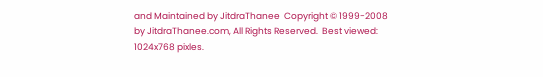and Maintained by JitdraThanee  Copyright © 1999-2008 by JitdraThanee.com, All Rights Reserved.  Best viewed: 1024x768 pixles.